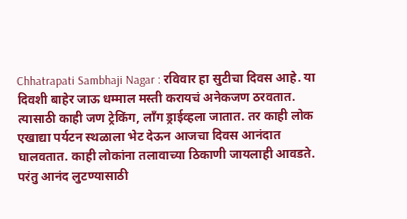Chhatrapati Sambhaji Nagar : रविवार हा सुटीचा दिवस आहे. या दिवशी बाहेर जाऊ धम्माल मस्ती करायचं अनेकजण ठरवतात. त्यासाठी काही जण ट्रेकिंग, लाँग ड्राईव्हला जातात. तर काही लोक एखाद्या पर्यटन स्थळाला भेट देऊन आजचा दिवस आनंदात घालवतात. काही लोकांना तलावाच्या ठिकाणी जायलाही आवडते. परंतु आनंद लुटण्यासाठी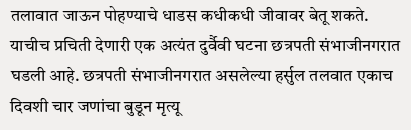तलावात जाऊन पोहण्याचे धाडस कधीकधी जीवावर बेतू शकते. याचीच प्रचिती देणारी एक अत्यंत दुर्वैवी घटना छत्रपती संभाजीनगरात घडली आहे. छत्रपती संभाजीनगरात असलेल्या हर्सुल तलवात एकाच दिवशी चार जणांचा बुडून मृत्यू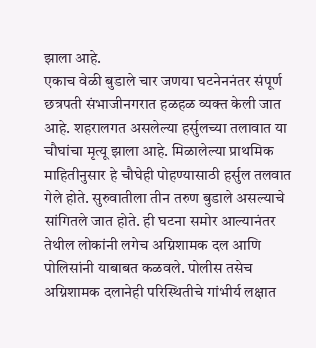झाला आहे.
एकाच वेळी बुडाले चार जणया घटनेननंतर संपूर्ण छत्रपती संभाजीनगरात हळहळ व्यक्त केली जात आहे. शहरालगत असलेल्या हर्सुलच्या तलावात या चौघांचा मृत्यू झाला आहे. मिळालेल्या प्राथमिक माहितीनुसार हे चौघेही पोहण्यासाठी हर्सुल तलवात गेले होते. सुरुवातीला तीन तरुण बुडाले असल्याचे सांगितले जात होते. ही घटना समोर आल्यानंतर तेथील लोकांनी लगेच अग्निशामक दल आणि पोलिसांनी याबाबत कळवले. पोलीस तसेच अग्निशामक दलानेही परिस्थितीचे गांभीर्य लक्षात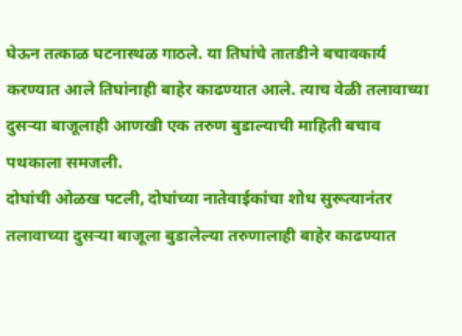घेऊन तत्काळ घटनास्थळ गाठले. या तिघांचे तातडीने बचावकार्य करण्यात आले तिघांनाही बाहेर काढण्यात आले. त्याच वेळी तलावाच्या दुसऱ्या बाजूलाही आणखी एक तरुण बुडाल्याची माहिती बचाव पथकाला समजली.
दोघांची ओळख पटली, दोघांच्या नातेवाईकांचा शोध सुरूत्यानंतर तलावाच्या दुसऱ्या बाजूला बुडालेल्या तरुणालाही बाहेर काढण्यात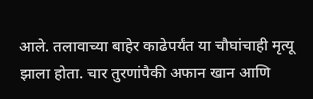आले. तलावाच्या बाहेर काढेपर्यंत या चौघांचाही मृत्यू झाला होता. चार तुरणांपैकी अफान खान आणि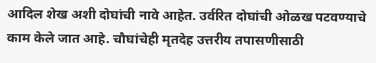आदिल शेख अशी दोघांची नावे आहेत. उर्वरित दोघांची ओळख पटवण्याचे काम केले जात आहे. चौघांचेही मृतदेह उत्तरीय तपासणीसाठी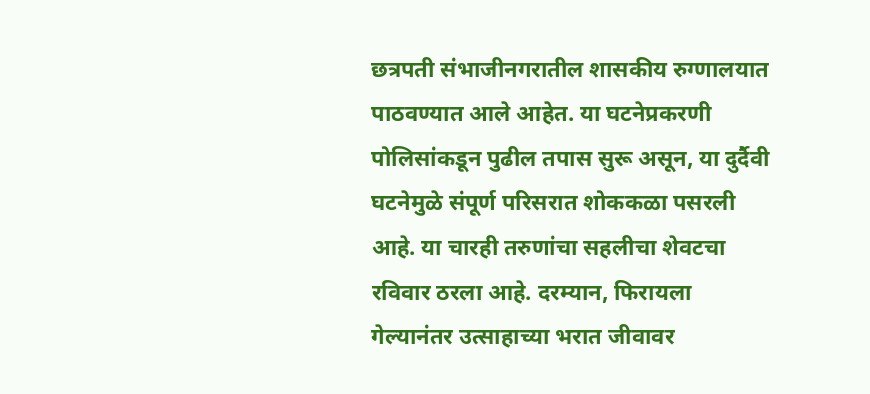छत्रपती संभाजीनगरातील शासकीय रुग्णालयात पाठवण्यात आले आहेत. या घटनेप्रकरणी पोलिसांकडून पुढील तपास सुरू असून, या दुर्दैवी घटनेमुळे संपूर्ण परिसरात शोककळा पसरली आहे. या चारही तरुणांचा सहलीचा शेवटचा रविवार ठरला आहे. दरम्यान, फिरायला गेल्यानंतर उत्साहाच्या भरात जीवावर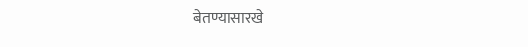बेतण्यासारखे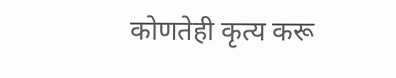कोणतेही कृत्य करू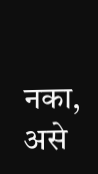नका, असे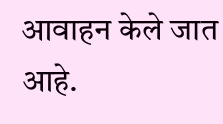आवाहन केले जात आहे.